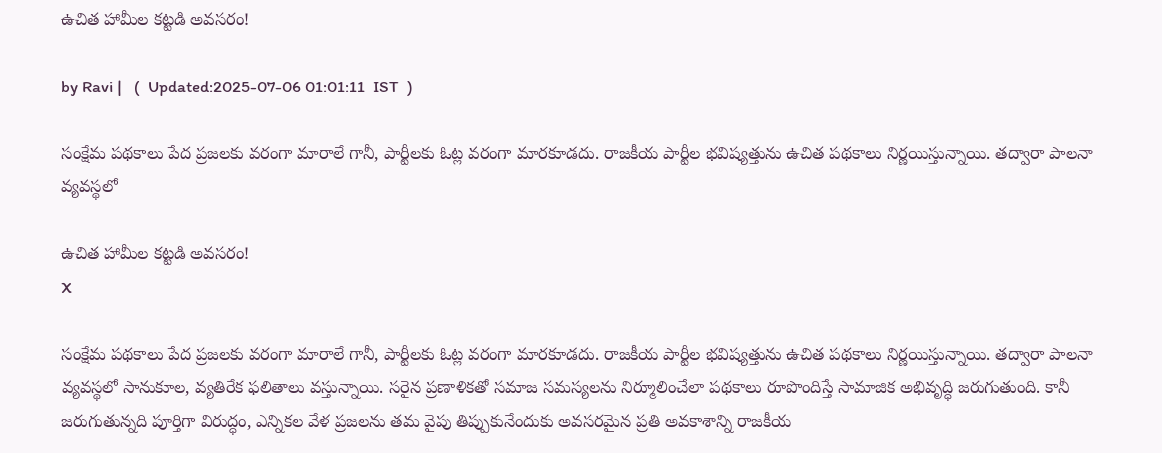ఉచిత హామీల కట్టడి అవసరం!

by Ravi |   (  Updated:2025-07-06 01:01:11  IST  )

సంక్షేమ పథకాలు పేద ప్రజలకు వరంగా మారాలే గానీ, పార్టీలకు ఓట్ల వరంగా మారకూడదు. రాజకీయ పార్టీల భవిష్యత్తును ఉచిత పథకాలు నిర్ణయిస్తున్నాయి. తద్వారా పాలనా వ్యవస్థలో

ఉచిత హామీల కట్టడి అవసరం!
X

సంక్షేమ పథకాలు పేద ప్రజలకు వరంగా మారాలే గానీ, పార్టీలకు ఓట్ల వరంగా మారకూడదు. రాజకీయ పార్టీల భవిష్యత్తును ఉచిత పథకాలు నిర్ణయిస్తున్నాయి. తద్వారా పాలనా వ్యవస్థలో సానుకూల, వ్యతిరేక ఫలితాలు వస్తున్నాయి. సరైన ప్రణాళికతో సమాజ సమస్యలను నిర్మూలించేలా పథకాలు రూపొందిస్తే సామాజిక అభివృద్ధి జరుగుతుంది. కానీ జరుగుతున్నది పూర్తిగా విరుద్ధం, ఎన్నికల వేళ ప్రజలను తమ వైపు తిప్పుకునేందుకు అవసరమైన ప్రతి అవకాశాన్ని రాజకీయ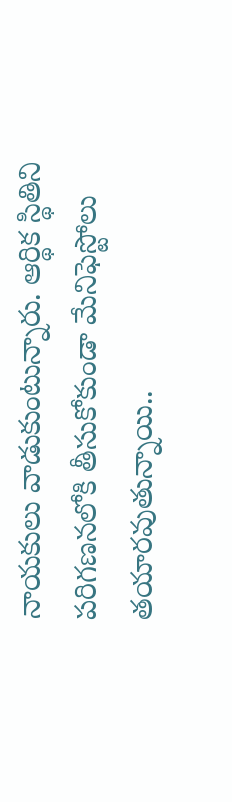నాయకులు వాడుకుంటున్నారు. ఆర్థిక స్థితిని పరిగణనలోకి తీసుకోకుండా మేనిఫెస్టోలు తయారవుతున్నాయి..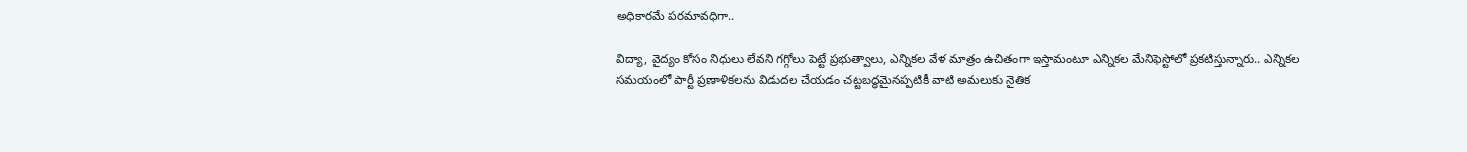అధికారమే పరమావధిగా..

విద్యా, వైద్యం కోసం నిధులు లేవని గగ్గోలు పెట్టే ప్రభుత్వాలు, ఎన్నికల వేళ మాత్రం ఉచితంగా ఇస్తామంటూ ఎన్నికల మేనిఫెస్టోలో ప్రకటిస్తున్నారు.. ఎన్నికల సమయంలో పార్టీ ప్రణాళికలను విడుదల చేయడం చట్టబద్ధమైనప్పటికీ వాటి అమలుకు నైతిక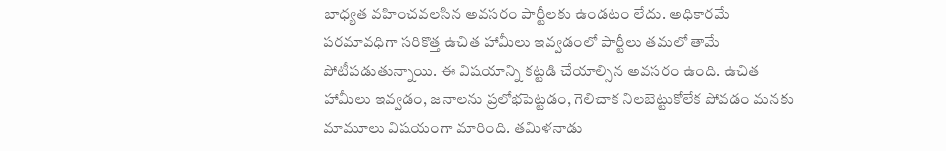బాధ్యత వహించవలసిన అవసరం పార్టీలకు ఉండటం లేదు. అధికారమే పరమావధిగా సరికొత్త ఉచిత హామీలు ఇవ్వడంలో పార్టీలు తమలో తామే పోటీపడుతున్నాయి. ఈ విషయాన్ని కట్టడి చేయాల్సిన అవసరం ఉంది. ఉచిత హామీలు ఇవ్వడం, జనాలను ప్రలోభపెట్టడం, గెలిచాక నిలబెట్టుకోలేక పోవడం మనకు మామూలు విషయంగా మారింది. తమిళనాడు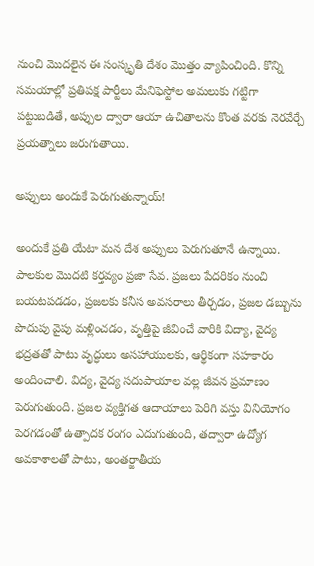నుంచి మొదలైన ఈ సంస్కృతి దేశం మొత్తం వ్యాపించింది. కొన్ని సమయాల్లో ప్రతిపక్ష పార్టీలు మేనిఫెస్టోల అమలుకు గట్టిగా పట్టుబడితే, అప్పుల ద్వారా ఆయా ఉచితాలను కొంత వరకు నెరవేర్చే ప్రయత్నాలు జరుగుతాయి.

అప్పులు అందుకే పెరుగుతున్నాయ్!

అందుకే ప్రతి యేటా మన దేశ అప్పులు పెరుగుతూనే ఉన్నాయి. పాలకుల మొదటి కర్తవ్యం ప్రజా సేవ. ప్రజలు పేదరికం నుంచి బయటపడడం, ప్రజలకు కనీస అవసరాలు తీర్చడం, ప్రజల డబ్బును పొదుపు వైపు మళ్లించడం, వృత్తిపై జీవించే వారికి విద్యా, వైద్య భద్రతతో పాటు వృద్ధులు అసహాయులకు, ఆర్థికంగా సహకారం అందించాలి. విద్య, వైద్య సదుపాయాల వల్ల జీవన ప్రమాణం పెరుగుతుంది. ప్రజల వ్యక్తిగత ఆదాయాలు పెరిగి వస్తు వినియోగం పెరగడంతో ఉత్పాదక రంగం ఎదుగుతుంది, తద్వారా ఉద్యోగ అవకాశాలతో పాటు, అంతర్జాతీయ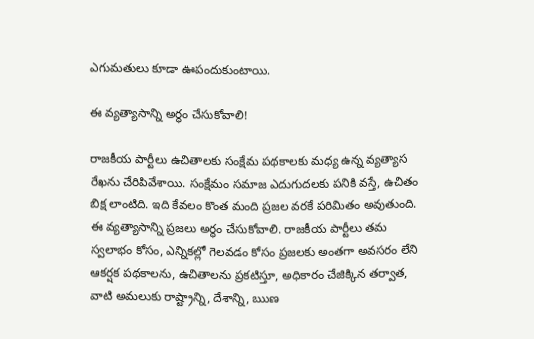ఎగుమతులు కూడా ఊపందుకుంటాయి.

ఈ వ్యత్యాసాన్ని అర్థం చేసుకోవాలి!

రాజకీయ పార్టీలు ఉచితాలకు సంక్షేమ పథకాలకు మధ్య ఉన్న వ్యత్యాస రేఖను చేరిపివేశాయి. సంక్షేమం సమాజ ఎదుగుదలకు పనికి వస్తే, ఉచితం బిక్ష లాంటిది. ఇది కేవలం కొంత మంది ప్రజల వరకే పరిమితం అవుతుంది. ఈ వ్యత్యాసాన్ని ప్రజలు అర్థం చేసుకోవాలి. రాజకీయ పార్టీలు తమ స్వలాభం కోసం, ఎన్నికల్లో గెలవడం కోసం ప్రజలకు అంతగా అవసరం లేని ఆకర్షక పథకాలను, ఉచితాలను ప్రకటిస్తూ, అధికారం చేజిక్కిన తర్వాత, వాటి అమలుకు రాష్ట్రాన్ని, దేశాన్ని, ఋణ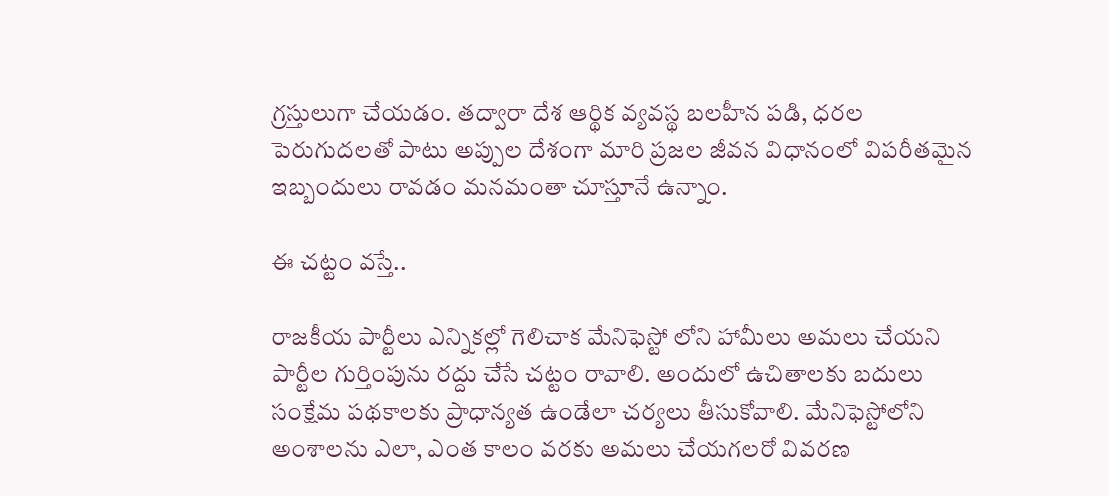గ్రస్తులుగా చేయడం. తద్వారా దేశ ఆర్థిక వ్యవస్థ బలహీన పడి, ధరల పెరుగుదలతో పాటు అప్పుల దేశంగా మారి ప్రజల జీవన విధానంలో విపరీతమైన ఇబ్బందులు రావడం మనమంతా చూస్తూనే ఉన్నాం.

ఈ చట్టం వస్తే..

రాజకీయ పార్టీలు ఎన్నికల్లో గెలిచాక మేనిఫెస్టో లోని హామీలు అమలు చేయని పార్టీల గుర్తింపును రద్దు చేసే చట్టం రావాలి. అందులో ఉచితాలకు బదులు సంక్షేమ పథకాలకు ప్రాధాన్యత ఉండేలా చర్యలు తీసుకోవాలి. మేనిఫెస్టోలోని అంశాలను ఎలా, ఎంత కాలం వరకు అమలు చేయగలరో వివరణ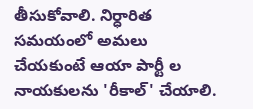తీసుకోవాలి. నిర్ధారిత సమయంలో అమలు చేయకుంటే ఆయా పార్టీ ల నాయకులను 'రీకాల్' చేయాలి.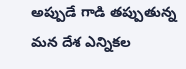అప్పుడే గాడి తప్పుతున్న మన దేశ ఎన్నికల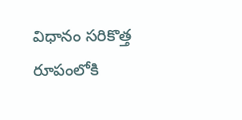విధానం సరికొత్త రూపంలోకి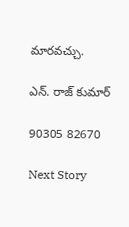మారవచ్చు.

ఎన్. రాజ్ కుమార్

90305 82670

Next Story